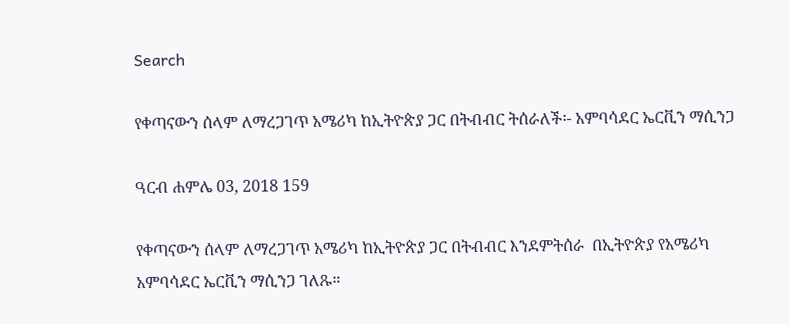Search

የቀጣናውን ሰላም ለማረጋገጥ አሜሪካ ከኢትዮጵያ ጋር በትብብር ትሰራለች፡- አምባሳደር ኤርቪን ማሲንጋ

ዓርብ ሐምሌ 03, 2018 159

የቀጣናውን ሰላም ለማረጋገጥ አሜሪካ ከኢትዮጵያ ጋር በትብብር እንደምትሰራ  በኢትዮጵያ የአሜሪካ  አምባሳደር ኤርቪን ማሲንጋ ገለጹ።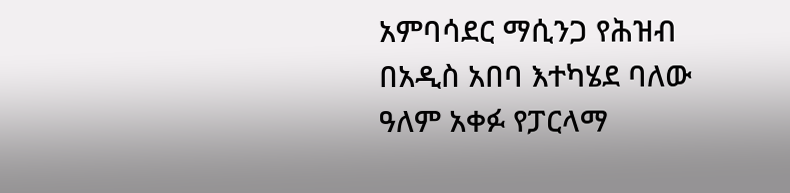አምባሳደር ማሲንጋ የሕዝብ በአዲስ አበባ እተካሄደ ባለው ዓለም አቀፉ የፓርላማ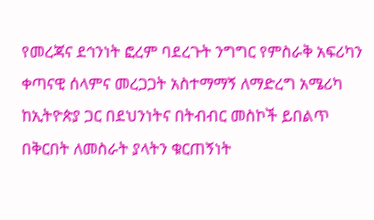የመረጃና ደኅንነት ፎረም ባደረጉት ንግግር የምስራቅ አፍሪካን ቀጣናዊ ሰላምና መረጋጋት አስተማማኝ ለማድረግ አሜሪካ ከኢትዮጵያ ጋር በደህንነትና በትብብር መስኮች ይበልጥ በቅርበት ለመስራት ያላትን ቁርጠኝነት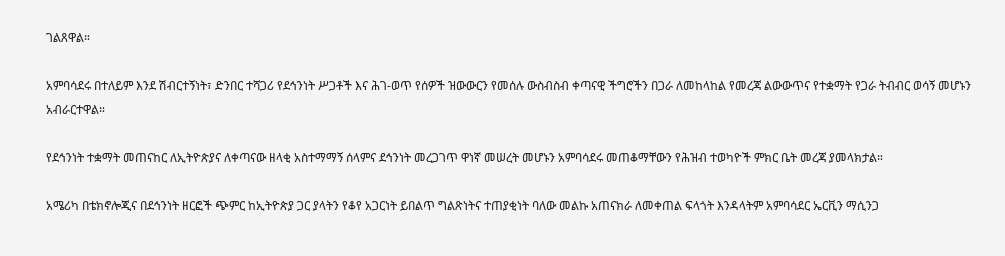ገልጸዋል።

አምባሳደሩ በተለይም እንደ ሽብርተኝነት፣ ድንበር ተሻጋሪ የደኅንነት ሥጋቶች እና ሕገ-ወጥ የሰዎች ዝውውርን የመሰሉ ውስብስብ ቀጣናዊ ችግሮችን በጋራ ለመከላከል የመረጃ ልውውጥና የተቋማት የጋራ ትብብር ወሳኝ መሆኑን አብራርተዋል።

የደኅንነት ተቋማት መጠናከር ለኢትዮጵያና ለቀጣናው ዘላቂ አስተማማኝ ሰላምና ደኅንነት መረጋገጥ ዋነኛ መሠረት መሆኑን አምባሳደሩ መጠቆማቸውን የሕዝብ ተወካዮች ምክር ቤት መረጃ ያመላክታል።

አሜሪካ በቴክኖሎጂና በደኅንነት ዘርፎች ጭምር ከኢትዮጵያ ጋር ያላትን የቆየ አጋርነት ይበልጥ ግልጽነትና ተጠያቂነት ባለው መልኩ አጠናክራ ለመቀጠል ፍላጎት እንዳላትም አምባሳደር ኤርቪን ማሲንጋ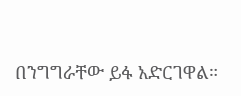በንግግራቸው ይፋ አድርገዋል።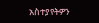አስተያየትዎን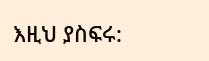እዚህ ያስፍሩ: